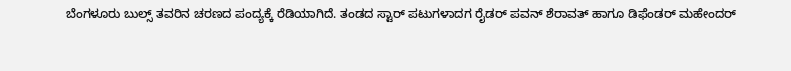ಬೆಂಗಳೂರು ಬುಲ್ಸ್ ತವರಿನ ಚರಣದ ಪಂದ್ಯಕ್ಕೆ ರೆಡಿಯಾಗಿದೆ. ತಂಡದ ಸ್ಟಾರ್ ಪಟುಗಳಾದಗ ರೈಡರ್ ಪವನ್ ಶೆರಾವತ್ ಹಾಗೂ ಡಿಫೆಂಡರ್ ಮಹೇಂದರ್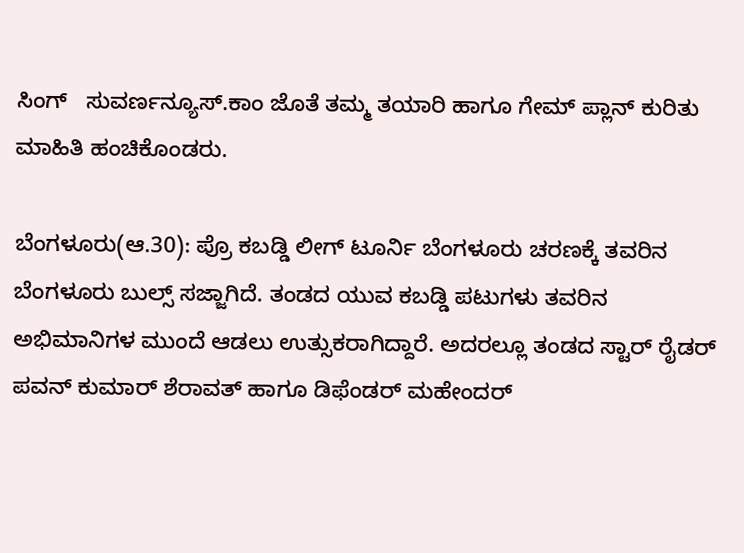ಸಿಂಗ್   ಸುವರ್ಣನ್ಯೂಸ್.ಕಾಂ ಜೊತೆ ತಮ್ಮ ತಯಾರಿ ಹಾಗೂ ಗೇಮ್ ಪ್ಲಾನ್ ಕುರಿತು ಮಾಹಿತಿ ಹಂಚಿಕೊಂಡರು.

ಬೆಂಗಳೂರು(ಆ.30): ಪ್ರೊ ಕಬಡ್ಡಿ ಲೀಗ್ ಟೂರ್ನಿ ಬೆಂಗಳೂರು ಚರಣಕ್ಕೆ ತವರಿನ ಬೆಂಗಳೂರು ಬುಲ್ಸ್ ಸಜ್ಜಾಗಿದೆ. ತಂಡದ ಯುವ ಕಬಡ್ಡಿ ಪಟುಗಳು ತವರಿನ ಅಭಿಮಾನಿಗಳ ಮುಂದೆ ಆಡಲು ಉತ್ಸುಕರಾಗಿದ್ದಾರೆ. ಅದರಲ್ಲೂ ತಂಡದ ಸ್ಟಾರ್ ರೈಡರ್ ಪವನ್ ಕುಮಾರ್ ಶೆರಾವತ್ ಹಾಗೂ ಡಿಫೆಂಡರ್ ಮಹೇಂದರ್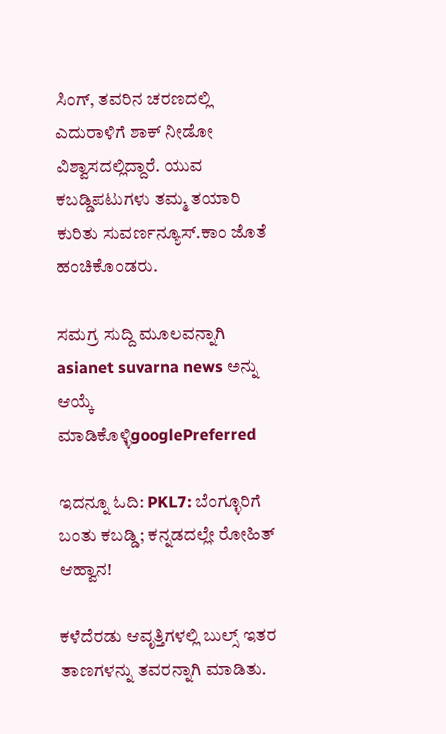ಸಿಂಗ್, ತವರಿನ ಚರಣದಲ್ಲಿ ಎದುರಾಳಿಗೆ ಶಾಕ್ ನೀಡೋ ವಿಶ್ವಾಸದಲ್ಲಿದ್ದಾರೆ. ಯುವ ಕಬಡ್ಡಿಪಟುಗಳು ತಮ್ಮ ತಯಾರಿ ಕುರಿತು ಸುವರ್ಣನ್ಯೂಸ್.ಕಾಂ ಜೊತೆ ಹಂಚಿಕೊಂಡರು.

ಸಮಗ್ರ ಸುದ್ದಿ ಮೂಲವನ್ನಾಗಿ asianet suvarna news ಅನ್ನು ಆಯ್ಕೆ ಮಾಡಿಕೊಳ್ಳಿgooglePreferred

ಇದನ್ನೂ ಓದಿ: PKL7: ಬೆಂಗ್ಳೂರಿಗೆ ಬಂತು ಕಬಡ್ಡಿ; ಕನ್ನಡದಲ್ಲೇ ರೋಹಿತ್ ಆಹ್ವಾನ!

ಕಳೆದೆರಡು ಆವೃತ್ತಿಗಳಲ್ಲಿ ಬುಲ್ಸ್ ಇತರ ತಾಣಗಳನ್ನು ತವರನ್ನಾಗಿ ಮಾಡಿತು.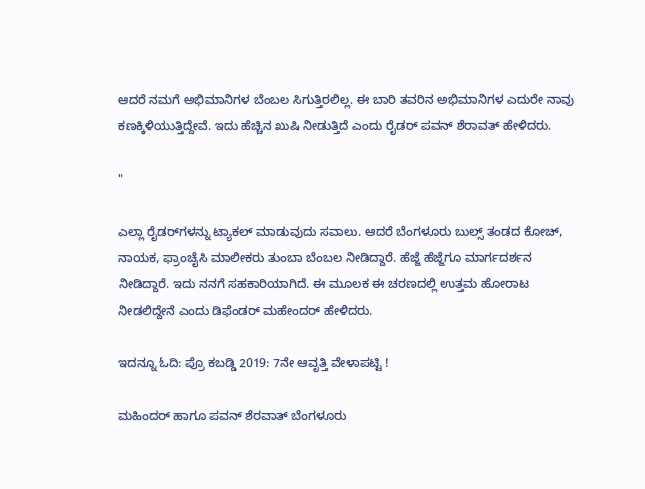ಆದರೆ ನಮಗೆ ಅಭಿಮಾನಿಗಳ ಬೆಂಬಲ ಸಿಗುತ್ತಿರಲಿಲ್ಲ. ಈ ಬಾರಿ ತವರಿನ ಅಭಿಮಾನಿಗಳ ಎದುರೇ ನಾವು ಕಣಕ್ಕಿಳಿಯುತ್ತಿದ್ದೇವೆ. ಇದು ಹೆಚ್ಚಿನ ಖುಷಿ ನೀಡುತ್ತಿದೆ ಎಂದು ರೈಡರ್ ಪವನ್ ಶೆರಾವತ್ ಹೇಳಿದರು.

"

ಎಲ್ಲಾ ರೈಡರ್‌ಗಳನ್ನು ಟ್ಯಾಕಲ್ ಮಾಡುವುದು ಸವಾಲು. ಆದರೆ ಬೆಂಗಳೂರು ಬುಲ್ಸ್ ತಂಡದ ಕೋಚ್, ನಾಯಕ, ಫ್ರಾಂಚೈಸಿ ಮಾಲೀಕರು ತುಂಬಾ ಬೆಂಬಲ ನೀಡಿದ್ದಾರೆ. ಹೆಜ್ಜೆ ಹೆಜ್ಜೆಗೂ ಮಾರ್ಗದರ್ಶನ ನೀಡಿದ್ದಾರೆ. ಇದು ನನಗೆ ಸಹಕಾರಿಯಾಗಿದೆ. ಈ ಮೂಲಕ ಈ ಚರಣದಲ್ಲಿ ಉತ್ತಮ ಹೋರಾಟ ನೀಡಲಿದ್ದೇನೆ ಎಂದು ಡಿಫೆಂಡರ್ ಮಹೇಂದರ್ ಹೇಳಿದರು.

ಇದನ್ನೂ ಓದಿ: ಪ್ರೊ ಕಬಡ್ಡಿ 2019: 7ನೇ ಆವೃತ್ತಿ ವೇಳಾಪಟ್ಟಿ !

ಮಹಿಂದರ್ ಹಾಗೂ ಪವನ್ ಶೆರವಾತ್ ಬೆಂಗಳೂರು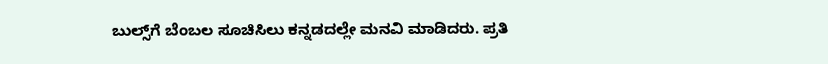ಬುಲ್ಸ್‌ಗೆ ಬೆಂಬಲ ಸೂಚಿಸಿಲು ಕನ್ನಡದಲ್ಲೇ ಮನವಿ ಮಾಡಿದರು. ಪ್ರತಿ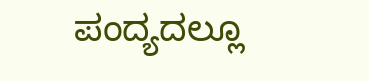ಪಂದ್ಯದಲ್ಲೂ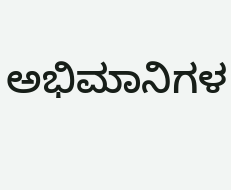ಅಭಿಮಾನಿಗಳ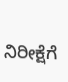ನಿರೀಕ್ಷೆಗೆ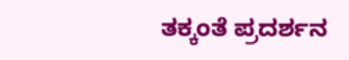ತಕ್ಕಂತೆ ಪ್ರದರ್ಶನ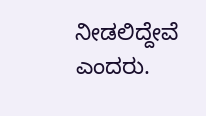ನೀಡಲಿದ್ದೇವೆ ಎಂದರು.